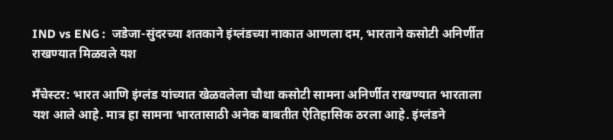IND vs ENG :  जडेजा-सुंदरच्या शतकाने इंग्लंडच्या नाकात आणला दम, भारताने कसोटी अनिर्णीत राखण्यात मिळवले यश

मँचेस्टर: भारत आणि इंग्लंड यांच्यात खेळवलेला चौथा कसोटी सामना अनिर्णीत राखण्यात भारताला यश आले आहे. मात्र हा सामना भारतासाठी अनेक बाबतीत ऐतिहासिक ठरला आहे. इंग्लंडने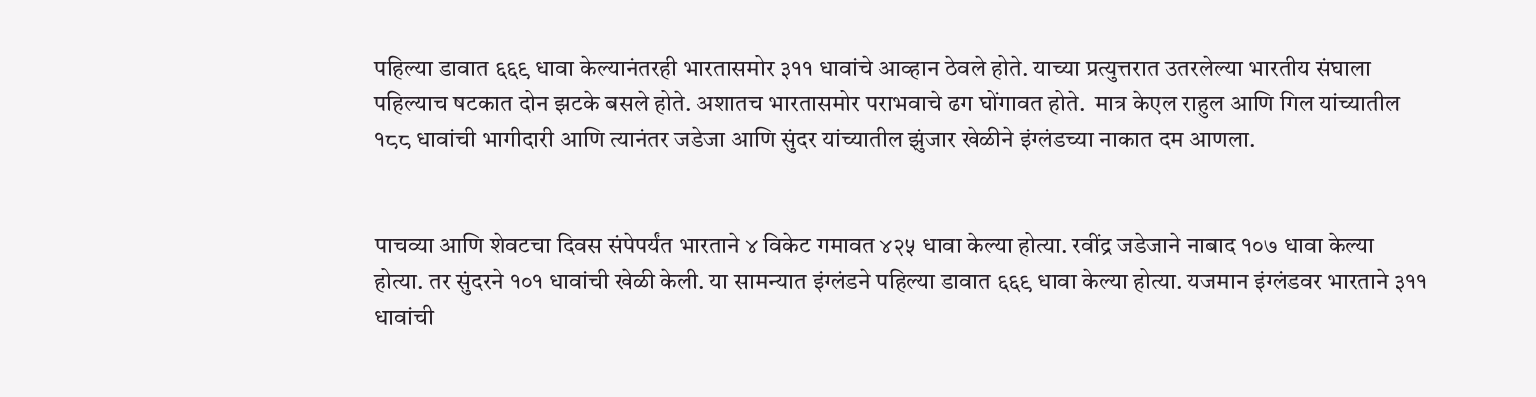पहिल्या डावात ६६९ धावा केल्यानंतरही भारतासमोर ३११ धावांचे आव्हान ठेवले होते. याच्या प्रत्युत्तरात उतरलेल्या भारतीय संघाला पहिल्याच षटकात दोन झटके बसले होते. अशातच भारतासमोर पराभवाचे ढग घोंगावत होते.  मात्र केएल राहुल आणि गिल यांच्यातील १८८ धावांची भागीदारी आणि त्यानंतर जडेजा आणि सुंदर यांच्यातील झुंजार खेळीने इंग्लंडच्या नाकात दम आणला.


पाचव्या आणि शेवटचा दिवस संपेपर्यंत भारताने ४ विकेट गमावत ४२५ धावा केल्या होत्या. रवींद्र जडेजाने नाबाद १०७ धावा केल्या होत्या. तर सुंदरने १०१ धावांची खेळी केली. या सामन्यात इंग्लंडने पहिल्या डावात ६६९ धावा केल्या होत्या. यजमान इंग्लंडवर भारताने ३११ धावांची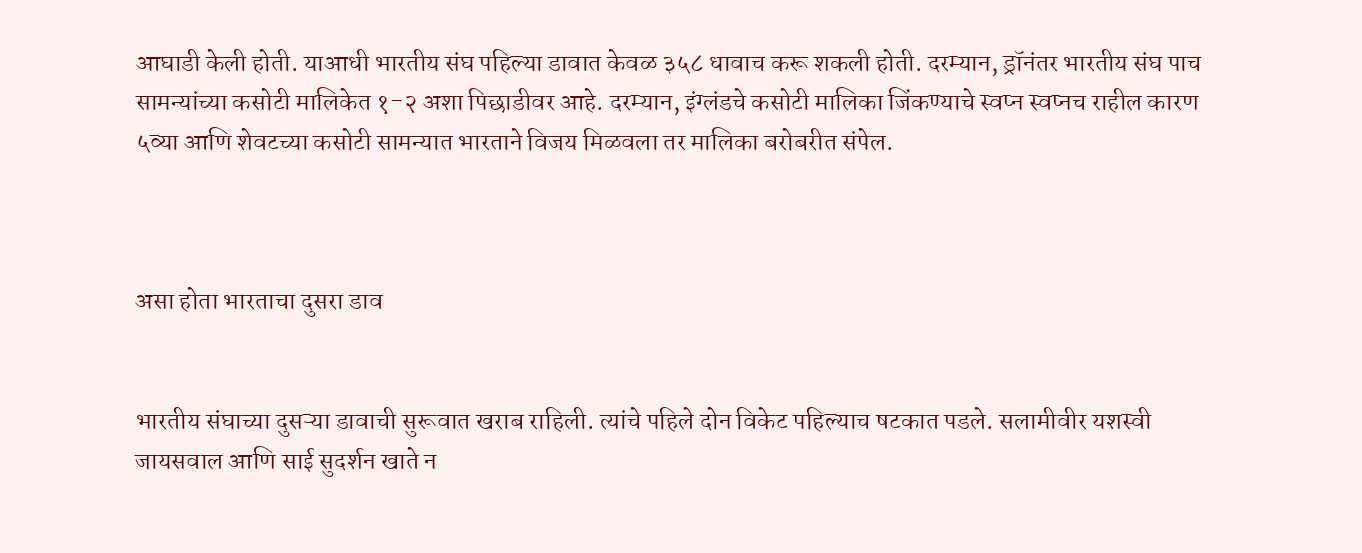आघाडी केली होती. याआधी भारतीय संघ पहिल्या डावात केवळ ३५८ धावाच करू शकली होती. दरम्यान, ड्रॉनंतर भारतीय संघ पाच सामन्यांच्या कसोटी मालिकेत १-२ अशा पिछाडीवर आहे. दरम्यान, इंग्लंडचे कसोटी मालिका जिंकण्याचे स्वप्न स्वप्नच राहील कारण ५व्या आणि शेवटच्या कसोटी सामन्यात भारताने विजय मिळवला तर मालिका बरोबरीत संपेल.



असा होता भारताचा दुसरा डाव


भारतीय संघाच्या दुसऱ्या डावाची सुरूवात खराब राहिली. त्यांचे पहिले दोन विकेट पहिल्याच षटकात पडले. सलामीवीर यशस्वी जायसवाल आणि साई सुदर्शन खाते न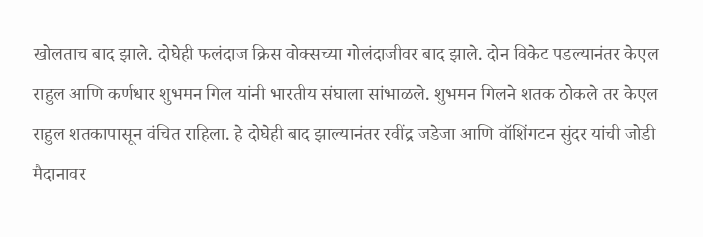खोलताच बाद झाले. दोघेही फलंदाज क्रिस वोक्सच्या गोलंदाजीवर बाद झाले. दोन विकेट पडल्यानंतर केएल राहुल आणि कर्णधार शुभमन गिल यांनी भारतीय संघाला सांभाळले. शुभमन गिलने शतक ठोकले तर केएल राहुल शतकापासून वंचित राहिला. हे दोघेही बाद झाल्यानंतर रवींद्र जडेजा आणि वॉशिंगटन सुंदर यांची जोडी मैदानावर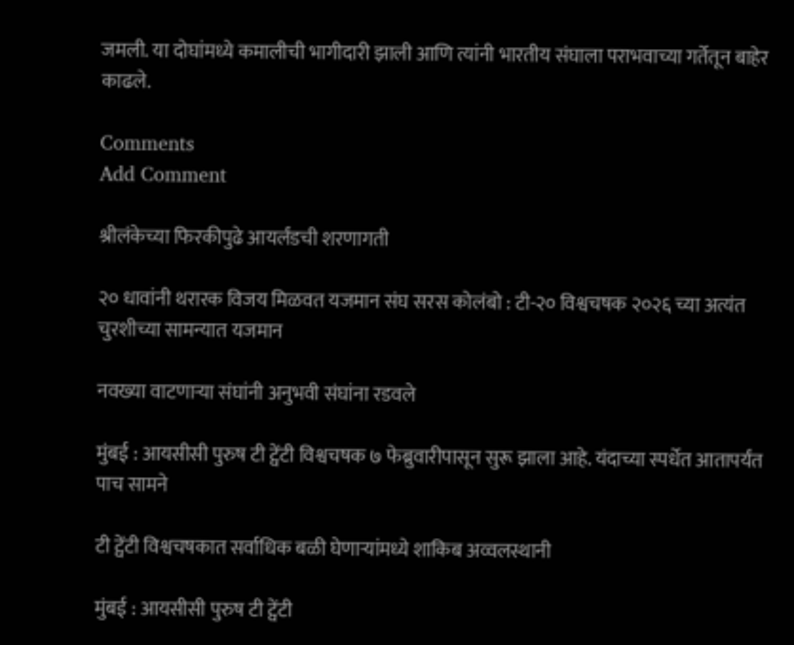जमली. या दोघांमध्ये कमालीची भागीदारी झाली आणि त्यांनी भारतीय संघाला पराभवाच्या गर्तेतून बाहेर काढले.

Comments
Add Comment

श्रीलंकेच्या फिरकीपुढे आयर्लंडची शरणागती

२० धावांनी थरारक विजय मिळवत यजमान संघ सरस कोलंबो : टी-२० विश्वचषक २०२६ च्या अत्यंत चुरशीच्या सामन्यात यजमान

नवख्या वाटणाऱ्या संघांनी अनुभवी संघांना रडवले

मुंबई : आयसीसी पुरुष टी ट्वेंटी विश्वचषक ७ फेब्रुवारीपासून सुरू झाला आहे. यंदाच्या स्पर्धेत आतापर्यंत पाच सामने

टी ट्वेंटी विश्वचषकात सर्वाधिक बळी घेणाऱ्यांमध्ये शाकिब अव्वलस्थानी

मुंबई : आयसीसी पुरुष टी ट्वेंटी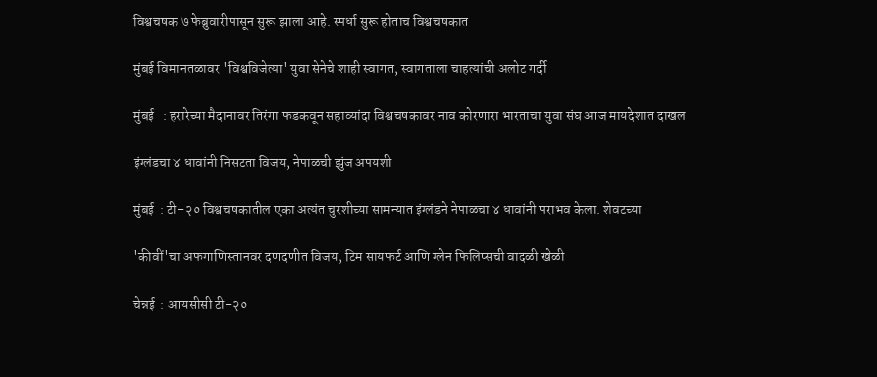विश्वचषक ७ फेब्रुवारीपासून सुरू झाला आहे. स्पर्धा सुरू होताच विश्वचषकात

मुंबई विमानतळावर 'विश्वविजेत्या' युवा सेनेचे शाही स्वागत, स्वागताला चाहत्यांची अलोट गर्दी

मुंबई   : हरारेच्या मैदानावर तिरंगा फडकवून सहाव्यांदा विश्वचषकावर नाव कोरणारा भारताचा युवा संघ आज मायदेशात दाखल

इंग्लंडचा ४ धावांनी निसटता विजय, नेपाळची झुंज अपयशी

मुंबई  : टी-२० विश्वचषकातील एका अत्यंत चुरशीच्या सामन्यात इंग्लंडने नेपाळचा ४ धावांनी पराभव केला. शेवटच्या

'कीवीं'चा अफगाणिस्तानवर दणदणीत विजय, टिम सायफर्ट आणि ग्लेन फिलिप्सची वादळी खेळी

चेन्नई  : आयसीसी टी-२०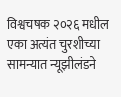विश्वचषक २०२६ मधील एका अत्यंत चुरशीच्या सामन्यात न्यूझीलंडने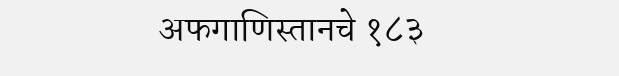अफगाणिस्तानचे १८३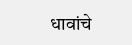धावांचे